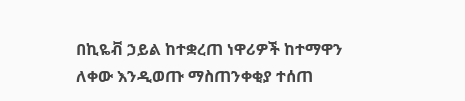በኪዬቭ ኃይል ከተቋረጠ ነዋሪዎች ከተማዋን ለቀው እንዲወጡ ማስጠንቀቂያ ተሰጠ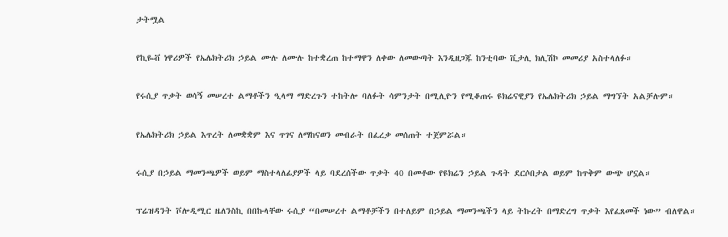ታትሟል

የኪዬቭ ነዋሪዎች የኤሌክትሪክ ኃይል ሙሉ ለሙሉ ከተቋረጠ ከተማዋን ለቀው ለመውጣት እንዲዘጋጁ ከንቲባው ቪታሊ ክሊሽኮ መመሪያ አስተላለፉ።

የሩሲያ ጥቃት ወሳኝ መሠረተ ልማቶችን ዒላማ ማድረጉን ተከትሎ ባለፉት ሳምንታት በሚሊዮን የሚቆጠሩ ዩክሬናዊያን የኤሌክትሪክ ኃይል ማግኘት አልቻሉም።

የኤሌክትሪክ ኃይል እጥረት ለመቋቋም እና ጥገና ለማከናወን መብራት በፈረቃ መሰጠት ተጀምሯል።

ሩሲያ በኃይል ማመንጫዎች ወይም ማስተላለፊያዎች ላይ ባደረሰችው ጥቃት 40 በመቶው የዩክሬን ኃይል ጉዳት ደርሶበታል ወይም ከጥቅም ውጭ ሆኗል።

ፕሬዝዳንት ቮሎዲሚር ዜለንስኪ በበኩላቸው ሩሲያ “በመሠረተ ልማቶቻችን በተለይም በኃይል ማመንጫችን ላይ ትኩረት በማድረግ ጥቃት እየፈጸመች ነው” ብለዋል።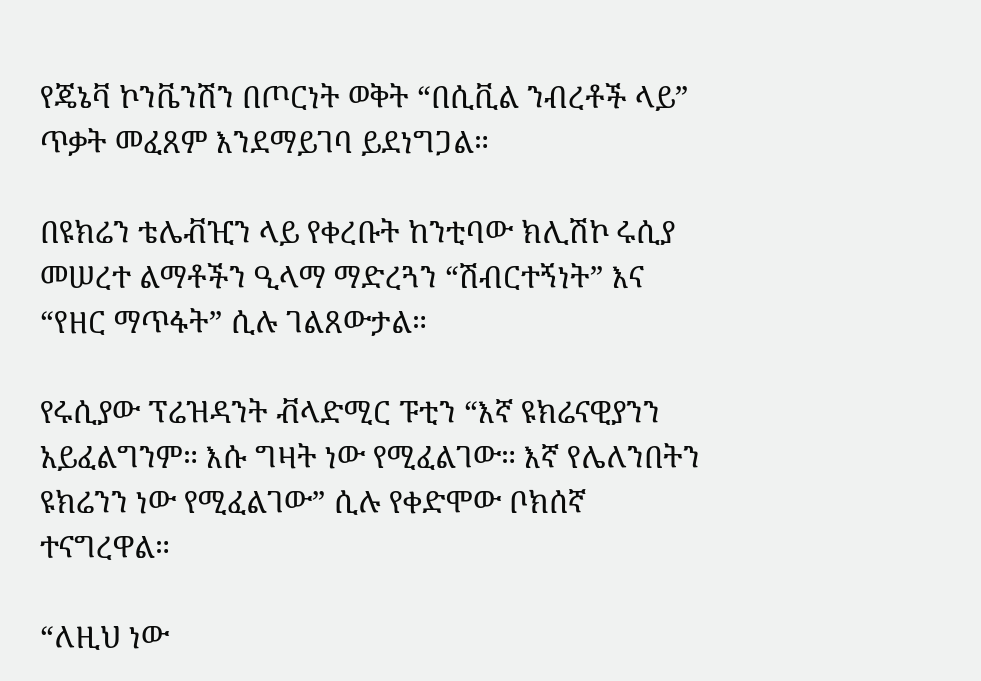የጄኔቫ ኮንቬንሽን በጦርነት ወቅት “በሲቪል ንብረቶች ላይ” ጥቃት መፈጸም እንደማይገባ ይደነግጋል።

በዩክሬን ቴሌቭዢን ላይ የቀረቡት ከንቲባው ክሊሽኮ ሩሲያ መሠረተ ልማቶችን ዒላማ ማድረጓን “ሽብርተኝነት” እና “የዘር ማጥፋት” ሲሉ ገልጸውታል።

የሩሲያው ፕሬዝዳንት ቭላድሚር ፑቲን “እኛ ዩክሬናዊያንን አይፈልግንም። እሱ ግዛት ነው የሚፈልገው። እኛ የሌለንበትን ዩክሬንን ነው የሚፈልገው” ሲሉ የቀድሞው ቦክሰኛ ተናግረዋል።

“ለዚህ ነው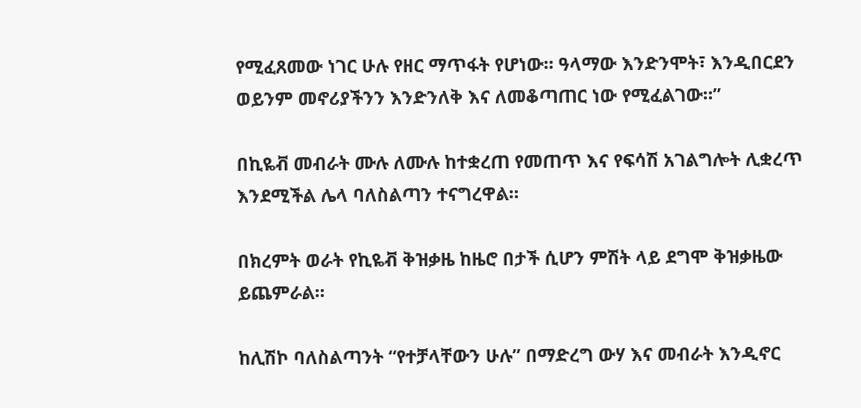የሚፈጸመው ነገር ሁሉ የዘር ማጥፋት የሆነው። ዓላማው እንድንሞት፣ እንዲበርደን ወይንም መኖሪያችንን እንድንለቅ እና ለመቆጣጠር ነው የሚፈልገው።”

በኪዬቭ መብራት ሙሉ ለሙሉ ከተቋረጠ የመጠጥ እና የፍሳሽ አገልግሎት ሊቋረጥ እንደሚችል ሌላ ባለስልጣን ተናግረዋል።

በክረምት ወራት የኪዬቭ ቅዝቃዜ ከዜሮ በታች ሲሆን ምሽት ላይ ደግሞ ቅዝቃዜው ይጨምራል።

ከሊሽኮ ባለስልጣንት “የተቻላቸውን ሁሉ” በማድረግ ውሃ እና መብራት እንዲኖር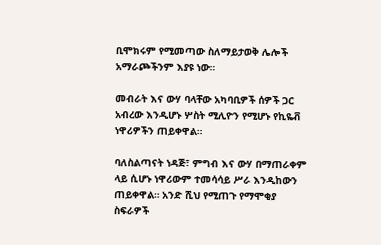ቢሞክሩም የሚመጣው ስለማይታወቅ ሌሎች አማራጮችንም እያዩ ነው።

መብራት እና ውሃ ባላቸው አካባቢዎች ሰዎች ጋር አብረው እንዲሆኑ ሦስት ሚሊዮን የሚሆኑ የኪዬቭ ነዋሪዎችን ጠይቀዋል።

ባለስልጣናት ነዳጅ፣ ምግብ እና ውሃ በማጠራቀም ላይ ሲሆኑ ነዋሪውም ተመሳሳይ ሥራ እንዲከውን ጠይቀዋል። አንድ ሺህ የሚጠጉ የማሞቂያ ስፍራዎች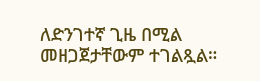ለድንገተኛ ጊዜ በሚል መዘጋጀታቸውም ተገልጿል።